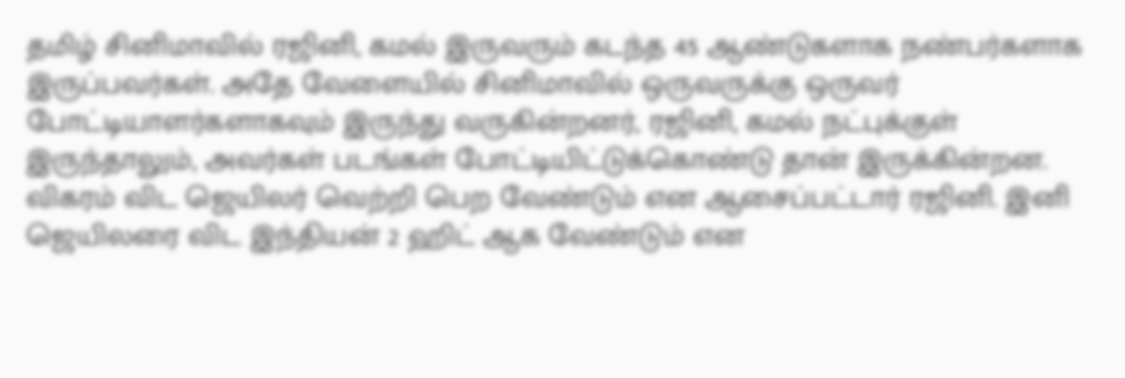தமிழ் சினிமாவில் ரஜினி, கமல் இருவரும் கடந்த 45 ஆண்டுகளாக நண்பர்களாக இருப்பவர்கள். அதே வேளையில் சினிமாவில் ஒருவருக்கு ஒருவர் போட்டியாளர்களாகவும் இருந்து வருகின்றனர், ரஜினி, கமல் நட்புக்குள் இருந்தாலும், அவர்கள் படங்கள் போட்டியிட்டுக்கொண்டு தான் இருக்கின்றன. விகரம் விட ஜெயிலர் வெற்றி பெற வேண்டும் என ஆசைப்பட்டார் ரஜினி. இனி ஜெயிலரை விட இந்தியன் 2 ஹிட் ஆக வேண்டும் என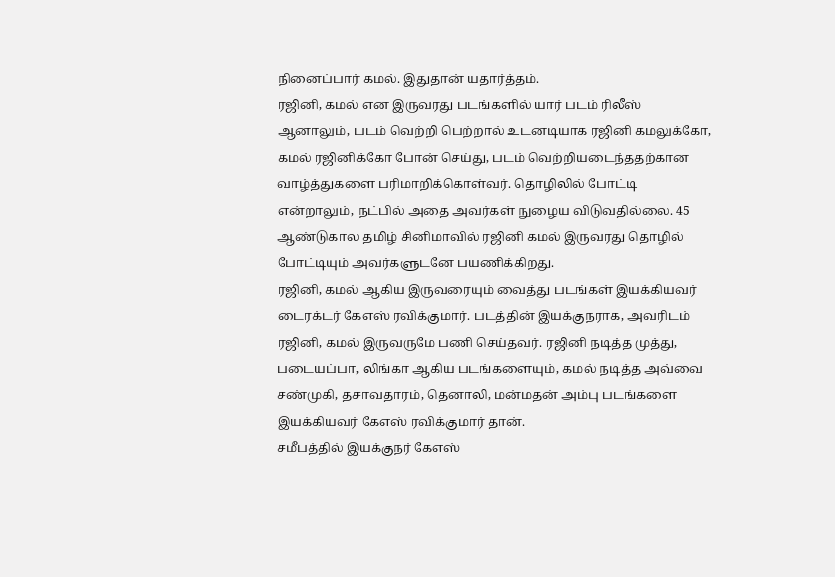நினைப்பார் கமல். இதுதான் யதார்த்தம்.
ரஜினி, கமல் என இருவரது படங்களில் யார் படம் ரிலீஸ் ஆனாலும், படம் வெற்றி பெற்றால் உடனடியாக ரஜினி கமலுக்கோ, கமல் ரஜினிக்கோ போன் செய்து, படம் வெற்றியடைந்ததற்கான வாழ்த்துகளை பரிமாறிக்கொள்வர். தொழிலில் போட்டி என்றாலும், நட்பில் அதை அவர்கள் நுழைய விடுவதில்லை. 45 ஆண்டுகால தமிழ் சினிமாவில் ரஜினி கமல் இருவரது தொழில் போட்டியும் அவர்களுடனே பயணிக்கிறது.
ரஜினி, கமல் ஆகிய இருவரையும் வைத்து படங்கள் இயக்கியவர் டைரக்டர் கேஎஸ் ரவிக்குமார். படத்தின் இயக்குநராக, அவரிடம் ரஜினி, கமல் இருவருமே பணி செய்தவர். ரஜினி நடித்த முத்து, படையப்பா, லிங்கா ஆகிய படங்களையும், கமல் நடித்த அவ்வை சண்முகி, தசாவதாரம், தெனாலி, மன்மதன் அம்பு படங்களை இயக்கியவர் கேஎஸ் ரவிக்குமார் தான்.
சமீபத்தில் இயக்குநர் கேஎஸ்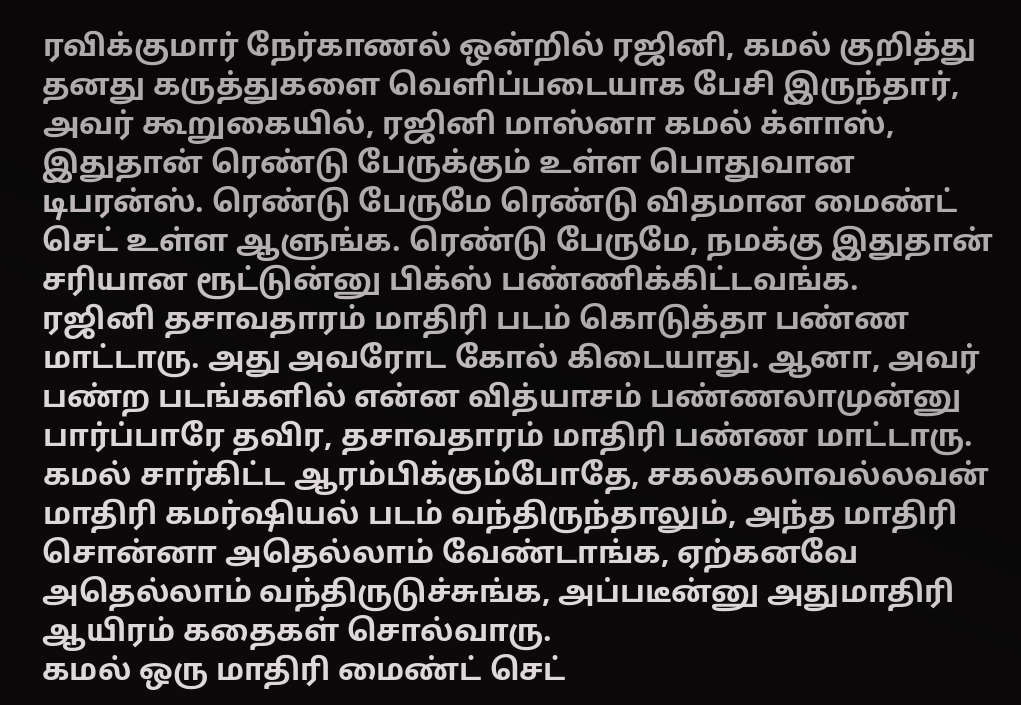ரவிக்குமார் நேர்காணல் ஒன்றில் ரஜினி, கமல் குறித்து தனது கருத்துகளை வெளிப்படையாக பேசி இருந்தார், அவர் கூறுகையில், ரஜினி மாஸ்னா கமல் க்ளாஸ், இதுதான் ரெண்டு பேருக்கும் உள்ள பொதுவான டிபரன்ஸ். ரெண்டு பேருமே ரெண்டு விதமான மைண்ட் செட் உள்ள ஆளுங்க. ரெண்டு பேருமே, நமக்கு இதுதான் சரியான ரூட்டுன்னு பிக்ஸ் பண்ணிக்கிட்டவங்க.
ரஜினி தசாவதாரம் மாதிரி படம் கொடுத்தா பண்ண மாட்டாரு. அது அவரோட கோல் கிடையாது. ஆனா, அவர் பண்ற படங்களில் என்ன வித்யாசம் பண்ணலாமுன்னு பார்ப்பாரே தவிர, தசாவதாரம் மாதிரி பண்ண மாட்டாரு.
கமல் சார்கிட்ட ஆரம்பிக்கும்போதே, சகலகலாவல்லவன் மாதிரி கமர்ஷியல் படம் வந்திருந்தாலும், அந்த மாதிரி சொன்னா அதெல்லாம் வேண்டாங்க, ஏற்கனவே அதெல்லாம் வந்திருடுச்சுங்க, அப்படீன்னு அதுமாதிரி ஆயிரம் கதைகள் சொல்வாரு.
கமல் ஒரு மாதிரி மைண்ட் செட்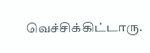வெச்சிக்கிட்டாரு.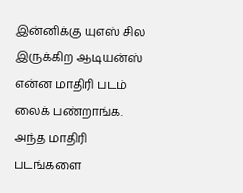இன்னிக்கு யுஎஸ் சில இருக்கிற ஆடியன்ஸ் என்ன மாதிரி படம் லைக் பண்றாங்க. அந்த மாதிரி படங்களை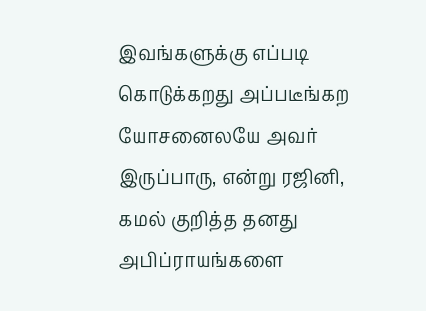இவங்களுக்கு எப்படி கொடுக்கறது அப்படீங்கற யோசனைலயே அவர் இருப்பாரு, என்று ரஜினி, கமல் குறித்த தனது அபிப்ராயங்களை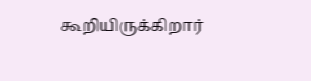கூறியிருக்கிறார்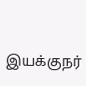இயக்குநர்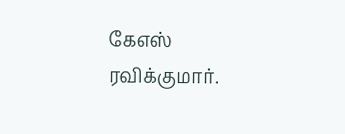கேஎஸ் ரவிக்குமார்.